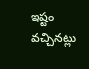ఇష్టం వచ్చినట్లు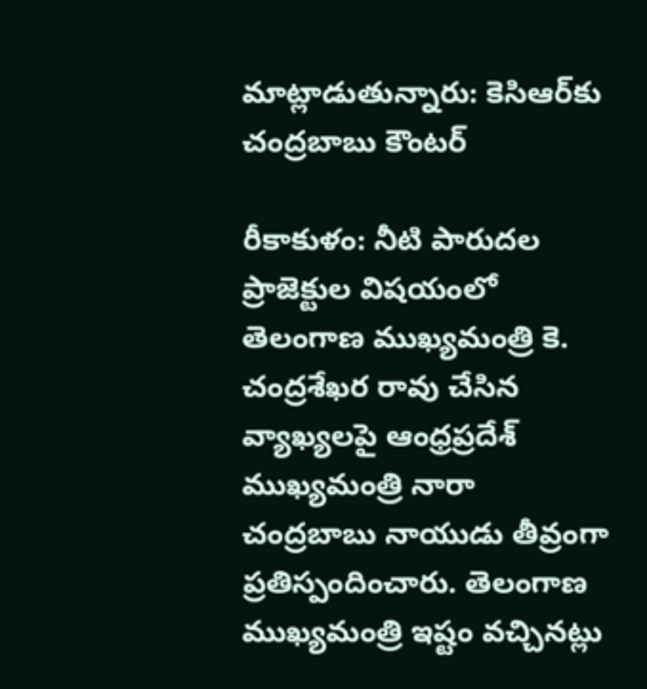మాట్లాడుతున్నారు: కెసిఆర్‌కు చంద్రబాబు కౌంటర్

రీకాకుళం: నీటి పారుదల ప్రాజెక్టుల విషయంలో తెలంగాణ ముఖ్యమంత్రి కె. చంద్రశేఖర రావు చేసిన వ్యాఖ్యలపై ఆంధ్రప్రదేశ్ ముఖ్యమంత్రి నారా చంద్రబాబు నాయుడు తీవ్రంగా ప్రతిస్పందించారు. తెలంగాణ ముఖ్యమంత్రి ఇష్టం వచ్చినట్లు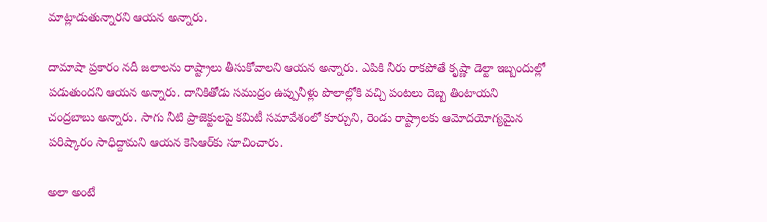మాట్లాడుతున్నారని ఆయన అన్నారు.

దామాషా ప్రకారం నదీ జలాలను రాష్ట్రాలు తీసుకోవాలని ఆయన అన్నారు. ఎపికి నీరు రాకపోతే కృష్ణా డెల్టా ఇబ్బందుల్లో పడుతుందని ఆయన అన్నారు. దానికితోడు సముద్రం ఉప్పునీళ్లు పొలాల్లోకి వచ్చి పంటలు దెబ్బ తింటాయని చంద్రబాబు అన్నారు. సాగు నీటి ప్రాజెక్టులపై కమిటీ సమావేశంలో కూర్చుని, రెండు రాష్ట్రాలకు ఆమోదయోగ్యమైన పరిష్కారం సాధిద్దామని ఆయన కెసిఆర్‌కు సూచించారు.

అలా అంటే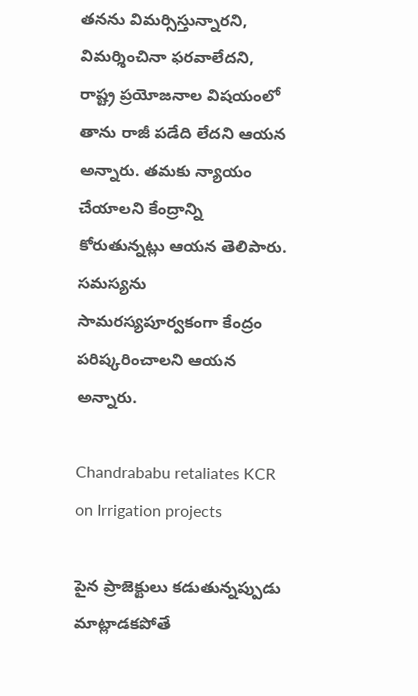తనను విమర్సిస్తున్నారని, విమర్శించినా ఫరవాలేదని, రాష్ట్ర ప్రయోజనాల విషయంలో తాను రాజీ పడేది లేదని ఆయన అన్నారు. తమకు న్యాయం చేయాలని కేంద్రాన్ని కోరుతున్నట్లు ఆయన తెలిపారు. సమస్యను సామరస్యపూర్వకంగా కేంద్రం పరిష్కరించాలని ఆయన అన్నారు.

Chandrababu retaliates KCR on Irrigation projects

పైన ప్రాజెక్టులు కడుతున్నప్పుడు మాట్లాడకపోతే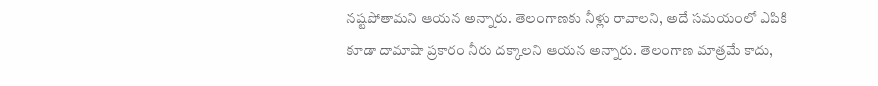నష్టపోతామని ఆయన అన్నారు. తెలంగాణకు నీళ్లు రావాలని, అదే సమయంలో ఎపికి కూడా దామాషా ప్రకారం నీరు దక్కాలని ఆయన అన్నారు. తెలంగాణ మాత్రమే కాదు,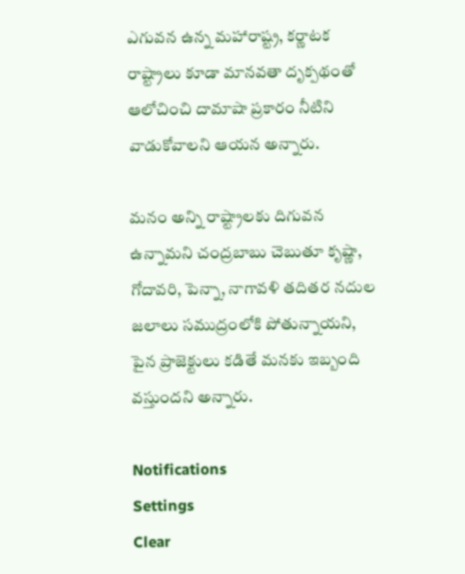ఎగువన ఉన్న మహారాష్ట్ర, కర్ణాటక రాష్ట్రాలు కూడా మానవతా దృక్పథంతో ఆలోచించి దామాషా ప్రకారం నీటిని వాడుకోవాలని ఆయన అన్నారు.

మనం అన్ని రాష్ట్రాలకు దిగువన ఉన్నామని చంద్రబాబు చెబుతూ కృష్ణా, గోదావరి, పెన్నా, నాగావళి తదితర నదుల జలాలు సముద్రంలోకి పోతున్నాయని, పైన ప్రాజెక్టులు కడితే మనకు ఇబ్బంది వస్తుందని అన్నారు.

Notifications
Settings
Clear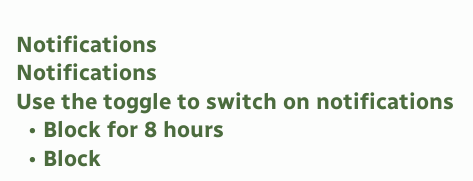Notifications
Notifications
Use the toggle to switch on notifications
  • Block for 8 hours
  • Block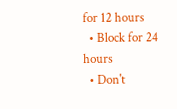for 12 hours
  • Block for 24 hours
  • Don't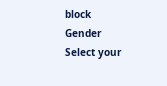block
Gender
Select your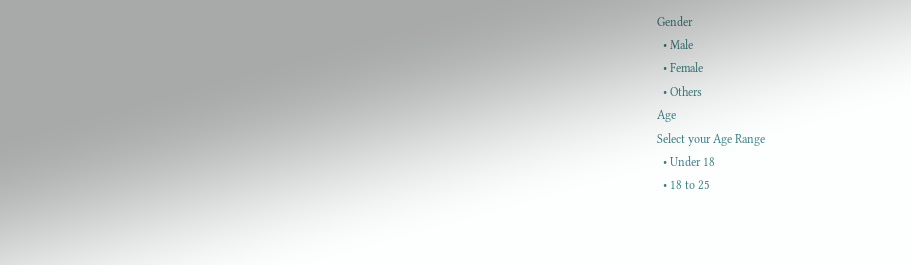Gender
  • Male
  • Female
  • Others
Age
Select your Age Range
  • Under 18
  • 18 to 25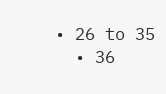• 26 to 35
  • 36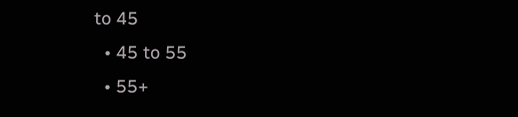to 45
  • 45 to 55
  • 55+